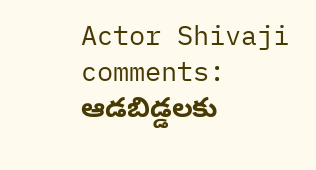Actor Shivaji comments: ఆడబిడ్డలకు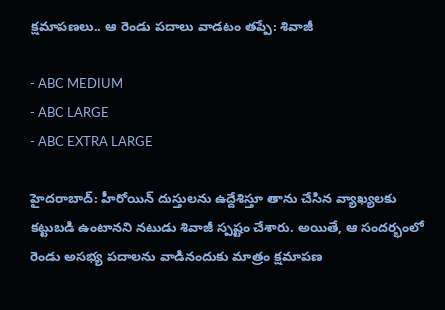క్షమాపణలు.. ఆ రెండు పదాలు వాడటం తప్పే: శివాజీ

- ABC MEDIUM
- ABC LARGE
- ABC EXTRA LARGE

హైదరాబాద్: హీరోయిన్ దుస్తులను ఉద్దేశిస్తూ తాను చేసిన వ్యాఖ్యలకు కట్టుబడి ఉంటానని నటుడు శివాజీ స్పష్టం చేశారు. అయితే, ఆ సందర్భంలో రెండు అసభ్య పదాలను వాడినందుకు మాత్రం క్షమాపణ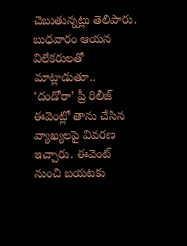చెబుతున్నట్లు తెలిపారు. బుధవారం ఆయన విలేకరులతో మాట్లాడుతూ.. ‘దండోరా’ ప్రీ రిలీజ్ ఈవెంట్లో తాను చేసిన వ్యాఖ్యలపై వివరణ ఇచ్చారు. ఈవెంట్ నుంచి బయటకు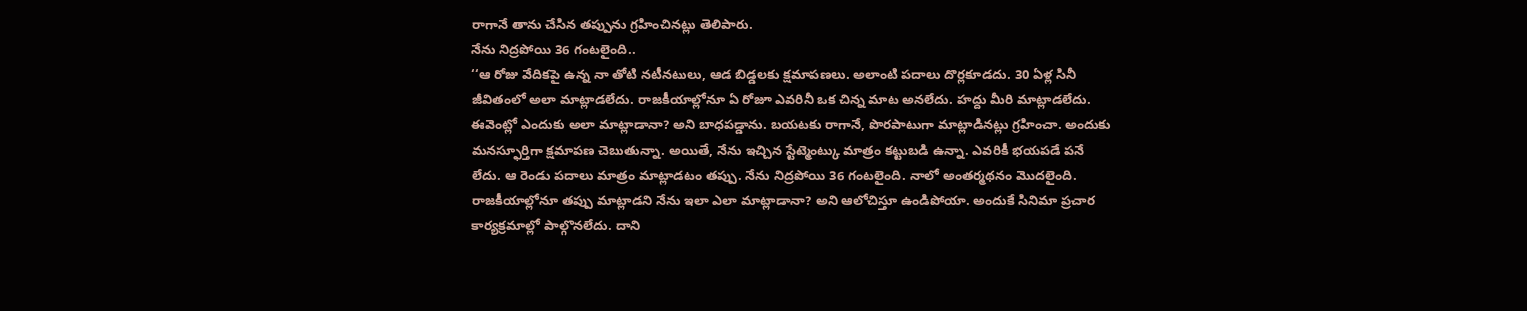రాగానే తాను చేసిన తప్పును గ్రహించినట్లు తెలిపారు.
నేను నిద్రపోయి 36 గంటలైంది..
‘‘ఆ రోజు వేదికపై ఉన్న నా తోటి నటీనటులు, ఆడ బిడ్డలకు క్షమాపణలు. అలాంటి పదాలు దొర్లకూడదు. 30 ఏళ్ల సినీ జీవితంలో అలా మాట్లాడలేదు. రాజకీయాల్లోనూ ఏ రోజూ ఎవరినీ ఒక చిన్న మాట అనలేదు. హద్దు మీరి మాట్లాడలేదు. ఈవెంట్లో ఎందుకు అలా మాట్లాడానా? అని బాధపడ్డాను. బయటకు రాగానే, పొరపాటుగా మాట్లాడినట్లు గ్రహించా. అందుకు మనస్ఫూర్తిగా క్షమాపణ చెబుతున్నా. అయితే, నేను ఇచ్చిన స్టేట్మెంట్కు మాత్రం కట్టుబడి ఉన్నా. ఎవరికీ భయపడే పనే లేదు. ఆ రెండు పదాలు మాత్రం మాట్లాడటం తప్పు. నేను నిద్రపోయి 36 గంటలైంది. నాలో అంతర్మథనం మొదలైంది. రాజకీయాల్లోనూ తప్పు మాట్లాడని నేను ఇలా ఎలా మాట్లాడానా? అని ఆలోచిస్తూ ఉండిపోయా. అందుకే సినిమా ప్రచార కార్యక్రమాల్లో పాల్గొనలేదు. దాని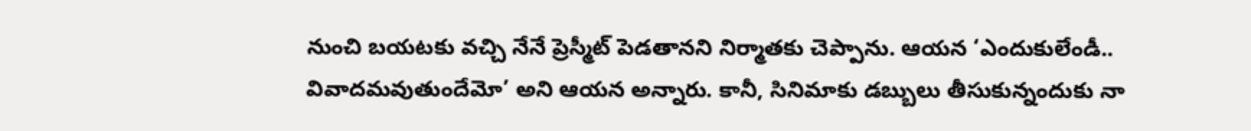నుంచి బయటకు వచ్చి నేనే ప్రెస్మీట్ పెడతానని నిర్మాతకు చెప్పాను. ఆయన ‘ఎందుకులేండీ.. వివాదమవుతుందేమో’ అని ఆయన అన్నారు. కానీ, సినిమాకు డబ్బులు తీసుకున్నందుకు నా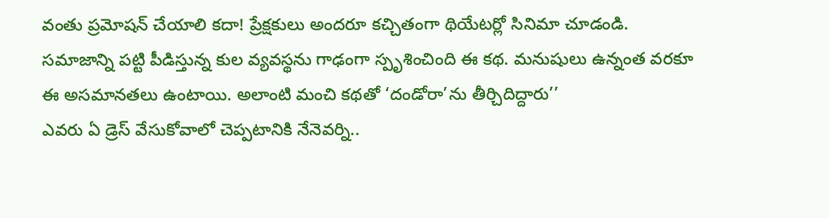వంతు ప్రమోషన్ చేయాలి కదా! ప్రేక్షకులు అందరూ కచ్చితంగా థియేటర్లో సినిమా చూడండి. సమాజాన్ని పట్టి పీడిస్తున్న కుల వ్యవస్థను గాఢంగా స్పృశించింది ఈ కథ. మనుషులు ఉన్నంత వరకూ ఈ అసమానతలు ఉంటాయి. అలాంటి మంచి కథతో ‘దండోరా’ను తీర్చిదిద్దారు’’
ఎవరు ఏ డ్రెస్ వేసుకోవాలో చెప్పటానికి నేనెవర్ని..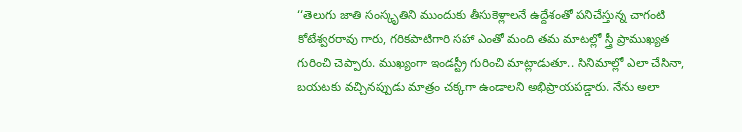‘‘తెలుగు జాతి సంస్కృతిని ముందుకు తీసుకెళ్లాలనే ఉద్దేశంతో పనిచేస్తున్న చాగంటి కోటేశ్వరరావు గారు, గరికపాటిగారి సహా ఎంతో మంది తమ మాటల్లో స్త్రీ ప్రాముఖ్యత గురించి చెప్పారు. ముఖ్యంగా ఇండస్ట్రీ గురించి మాట్లాడుతూ.. సినిమాల్లో ఎలా చేసినా, బయటకు వచ్చినప్పుడు మాత్రం చక్కగా ఉండాలని అభిప్రాయపడ్డారు. నేను అలా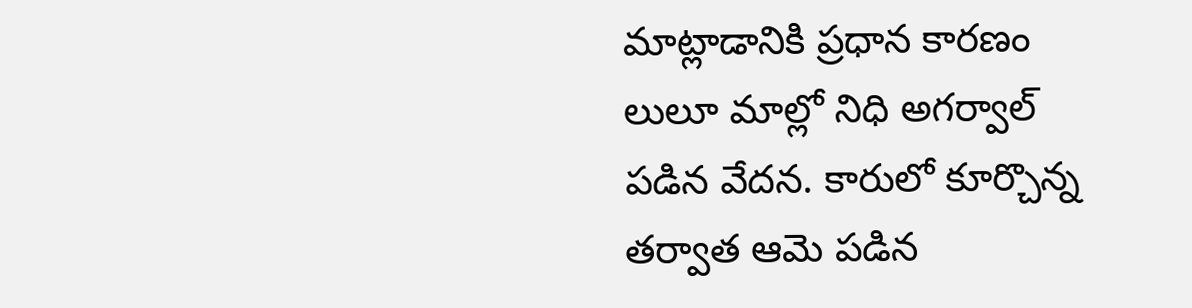మాట్లాడానికి ప్రధాన కారణం లులూ మాల్లో నిధి అగర్వాల్ పడిన వేదన. కారులో కూర్చొన్న తర్వాత ఆమె పడిన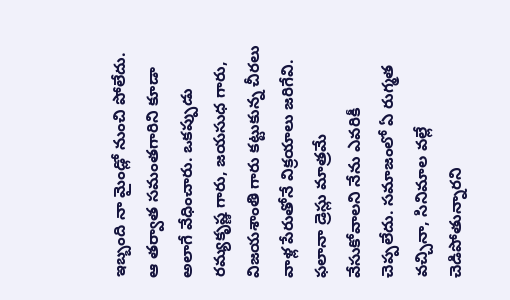ఇబ్బంది నా మైండ్లో నుంచి పోలేదు. ఆ తర్వాత సమంతగారిని కూడా అలాగే వేధించారు. ఒకప్పుడు రమ్యకృష్ణ గారు, జయసుధ గారు, విజయశాంతి గారు కట్టుకున్న చీరలు వాళ్ల పేరుతోనే విక్రయాలు జరిగేవి. ఫలానా డ్రెస్లు మాత్రమే వేసుకోవాలని నేను ఎవరికీ చెప్పలేదు. సమాజంలో ఏ రుగ్మత వచ్చినా, సినిమాల వల్లే చెడిపోతున్నారని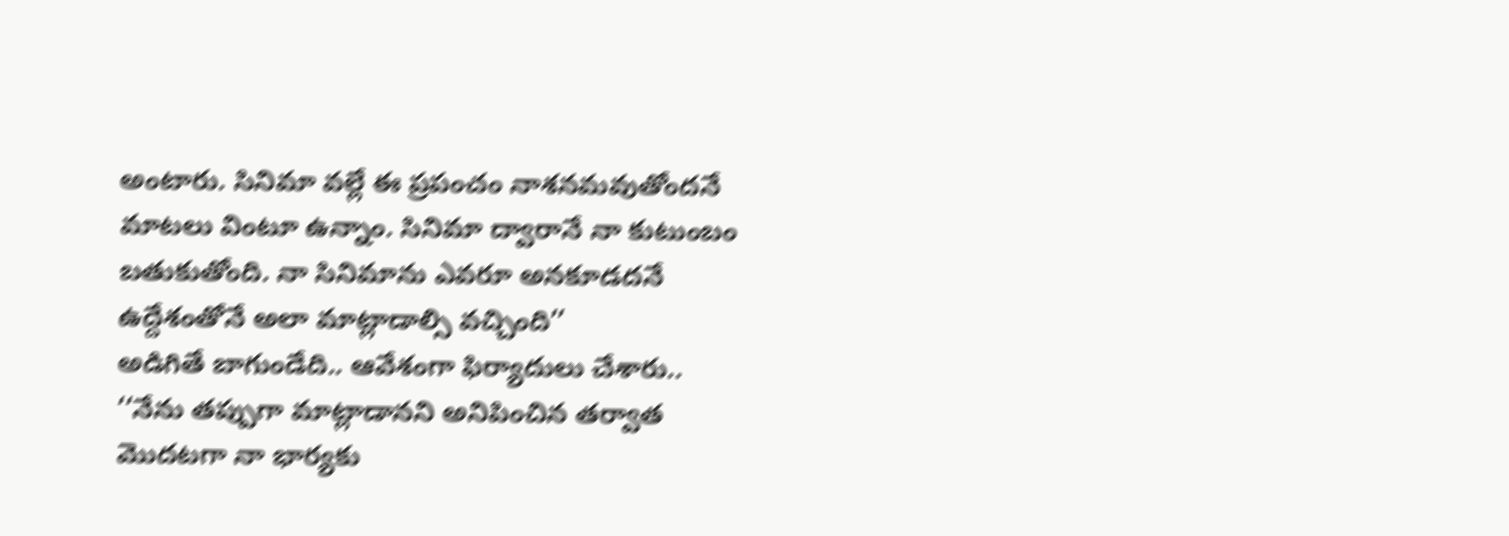అంటారు. సినిమా వల్లే ఈ ప్రపంచం నాశనమవుతోందనే మాటలు వింటూ ఉన్నాం. సినిమా ద్వారానే నా కుటుంబం బతుకుతోంది. నా సినిమాను ఎవరూ అనకూడదనే ఉద్దేశంతోనే అలా మాట్లాడాల్సి వచ్చింది’’
అడిగితే బాగుండేది.. ఆవేశంగా ఫిర్యాదులు చేశారు..
‘‘నేను తప్పుగా మాట్లాడానని అనిపించిన తర్వాత మొదటగా నా భార్యకు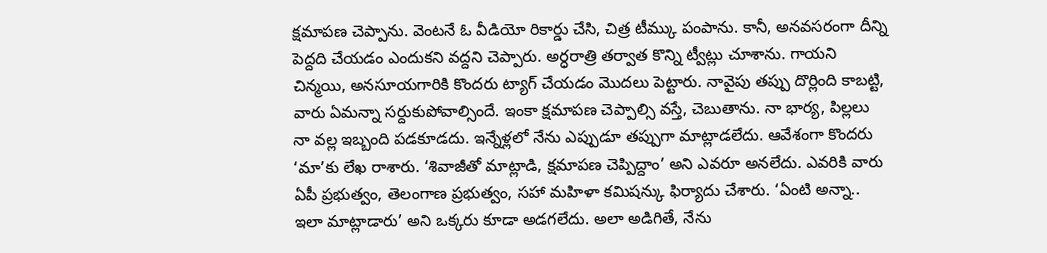క్షమాపణ చెప్పాను. వెంటనే ఓ వీడియో రికార్డు చేసి, చిత్ర టీమ్కు పంపాను. కానీ, అనవసరంగా దీన్ని పెద్దది చేయడం ఎందుకని వద్దని చెప్పారు. అర్ధరాత్రి తర్వాత కొన్ని ట్వీట్లు చూశాను. గాయని చిన్మయి, అనసూయగారికి కొందరు ట్యాగ్ చేయడం మొదలు పెట్టారు. నావైపు తప్పు దొర్లింది కాబట్టి, వారు ఏమన్నా సర్దుకుపోవాల్సిందే. ఇంకా క్షమాపణ చెప్పాల్సి వస్తే, చెబుతాను. నా భార్య, పిల్లలు నా వల్ల ఇబ్బంది పడకూడదు. ఇన్నేళ్లలో నేను ఎప్పుడూ తప్పుగా మాట్లాడలేదు. ఆవేశంగా కొందరు ‘మా’కు లేఖ రాశారు. ‘శివాజీతో మాట్లాడి, క్షమాపణ చెప్పిద్దాం’ అని ఎవరూ అనలేదు. ఎవరికి వారు ఏపీ ప్రభుత్వం, తెలంగాణ ప్రభుత్వం, సహా మహిళా కమిషన్కు ఫిర్యాదు చేశారు. ‘ఏంటి అన్నా.. ఇలా మాట్లాడారు’ అని ఒక్కరు కూడా అడగలేదు. అలా అడిగితే, నేను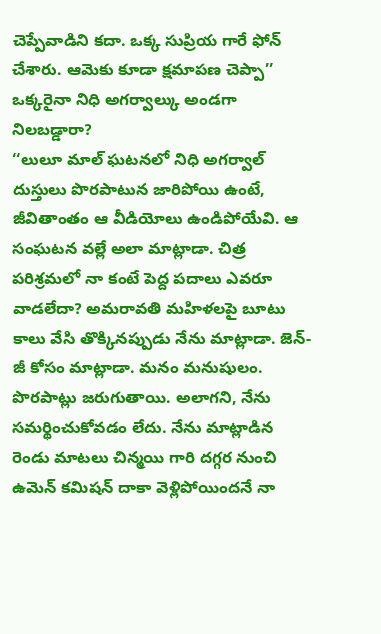చెప్పేవాడిని కదా. ఒక్క సుప్రియ గారే ఫోన్ చేశారు. ఆమెకు కూడా క్షమాపణ చెప్పా’’
ఒక్కరైనా నిధి అగర్వాల్కు అండగా నిలబడ్డారా?
‘‘లులూ మాల్ ఘటనలో నిధి అగర్వాల్ దుస్తులు పొరపాటున జారిపోయి ఉంటే, జీవితాంతం ఆ వీడియోలు ఉండిపోయేవి. ఆ సంఘటన వల్లే అలా మాట్లాడా. చిత్ర పరిశ్రమలో నా కంటే పెద్ద పదాలు ఎవరూ వాడలేదా? అమరావతి మహిళలపై బూటు కాలు వేసి తొక్కినప్పుడు నేను మాట్లాడా. జెన్-జీ కోసం మాట్లాడా. మనం మనుషులం. పొరపాట్లు జరుగుతాయి. అలాగని, నేను సమర్థించుకోవడం లేదు. నేను మాట్లాడిన రెండు మాటలు చిన్మయి గారి దగ్గర నుంచి ఉమెన్ కమిషన్ దాకా వెళ్లిపోయిందనే నా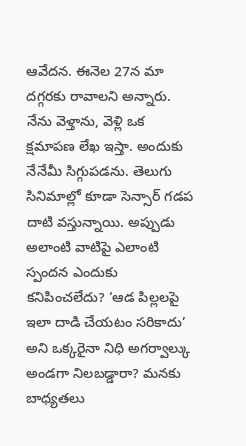ఆవేదన. ఈనెల 27న మా దగ్గరకు రావాలని అన్నారు. నేను వెళ్తాను, వెళ్లి ఒక క్షమాపణ లేఖ ఇస్తా. అందుకు నేనేమీ సిగ్గుపడను. తెలుగు సినిమాల్లో కూడా సెన్సార్ గడప దాటి వస్తున్నాయి. అప్పుడు అలాంటి వాటిపై ఎలాంటి స్పందన ఎందుకు కనిపించలేదు? ‘ఆడ పిల్లలపై ఇలా దాడి చేయటం సరికాదు’ అని ఒక్కరైనా నిధి అగర్వాల్కు అండగా నిలబడ్డారా? మనకు బాధ్యతలు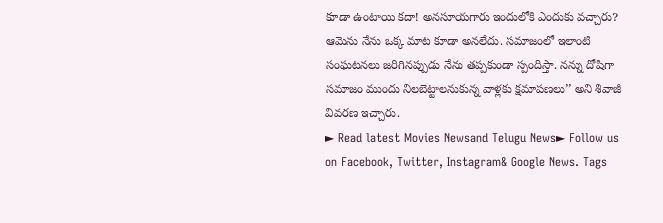కూడా ఉంటాయి కదా! అనసూయగారు ఇందులోకి ఎందుకు వచ్చారు? ఆమెను నేను ఒక్క మాట కూడా అనలేదు. సమాజంలో ఇలాంటి సంఘటనలు జరిగినప్పుడు నేను తప్పకుండా స్పందిస్తా. నన్ను దోషిగా సమాజం ముందు నిలబెట్టాలనుకున్న వాళ్లకు క్షమాపణలు’’ అని శివాజీ వివరణ ఇచ్చారు.
► Read latest Movies Newsand Telugu News► Follow us on Facebook, Twitter, Instagram& Google News. Tags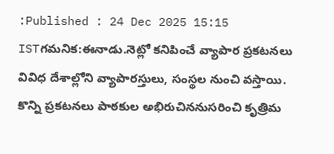:Published : 24 Dec 2025 15:15 ISTగమనిక:ఈనాడు.నెట్లో కనిపించే వ్యాపార ప్రకటనలు వివిధ దేశాల్లోని వ్యాపారస్తులు, సంస్థల నుంచి వస్తాయి. కొన్ని ప్రకటనలు పాఠకుల అభిరుచిననుసరించి కృత్రిమ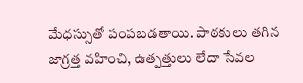మేధస్సుతో పంపబడతాయి. పాఠకులు తగిన జాగ్రత్త వహించి, ఉత్పత్తులు లేదా సేవల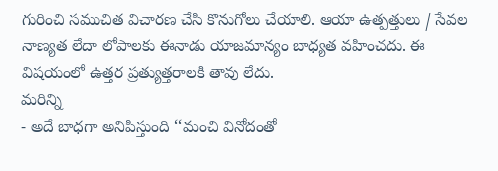గురించి సముచిత విచారణ చేసి కొనుగోలు చేయాలి. ఆయా ఉత్పత్తులు / సేవల నాణ్యత లేదా లోపాలకు ఈనాడు యాజమాన్యం బాధ్యత వహించదు. ఈ విషయంలో ఉత్తర ప్రత్యుత్తరాలకి తావు లేదు.
మరిన్ని
- అదే బాధగా అనిపిస్తుంది ‘‘మంచి వినోదంతో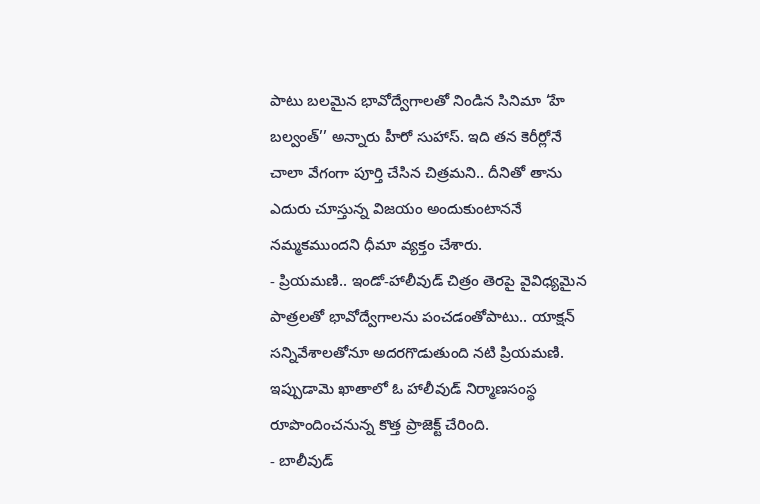పాటు బలమైన భావోద్వేగాలతో నిండిన సినిమా ‘హే బల్వంత్’’ అన్నారు హీరో సుహాస్. ఇది తన కెరీర్లోనే చాలా వేగంగా పూర్తి చేసిన చిత్రమని.. దీనితో తాను ఎదురు చూస్తున్న విజయం అందుకుంటాననే నమ్మకముందని ధీమా వ్యక్తం చేశారు.
- ప్రియమణి.. ఇండో-హాలీవుడ్ చిత్రం తెరపై వైవిధ్యమైన పాత్రలతో భావోద్వేగాలను పంచడంతోపాటు.. యాక్షన్ సన్నివేశాలతోనూ అదరగొడుతుంది నటి ప్రియమణి. ఇప్పుడామె ఖాతాలో ఓ హాలీవుడ్ నిర్మాణసంస్థ రూపొందించనున్న కొత్త ప్రాజెక్ట్ చేరింది.
- బాలీవుడ్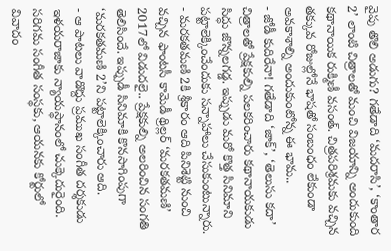వైపు తొలి అడుగు? గతేడాది ‘మదరాసి’, ‘కాంతార 2’ లాంటి చిత్రాలతో మంచి విజయాన్ని అందుకుంది కథానాయిక రుక్మిణీ వసంత్. చిత్రపరిశ్రమకు వచ్చిన తక్కువ రోజుల్లోనే భాషతో సంబంధం లేకుండా అవకాశాల్ని అందుకుంటోన్న ఈ భామ..
- జోడీ కుదిరేనా! గతేడాది ‘జాక్’, ‘తెలుసు కదా’ చిత్రాలతో ప్రేక్షకుల్ని పలకరించారు కథానాయకుడు సిద్ధు జొన్నలగడ్డ. ఇప్పుడు మరో కొత్త సినిమాని పట్టాలెక్కించేందుకు సన్నాహాలు చేసుకుంటున్నారు.
- మరకతమణి 2కి శ్రీకారం ఆది పినిశెట్టి నుంచి వచ్చిన ఫాంటసీ కామెడీ థ్రిల్లర్ ‘మరకతమణి’ 2017లో విడుదలై.. ప్రేక్షకుల్ని అలరించిన సంగతి తెలిసిందే. ఇప్పుడీ సినిమాకి కొనసాగింపుగా ‘మరకతమణి 2’ని పట్టాలెక్కించారు ఆది.
- ఆ పాటలు వాడొద్దు ప్రముఖ సంగీత దర్శకుడు ఇళయరాజాకు న్యాయస్థానంలో చుక్కెదురైంది. సరిగమ సంగీత సంస్థకు, ఆయనకు కోర్టులో వివాదం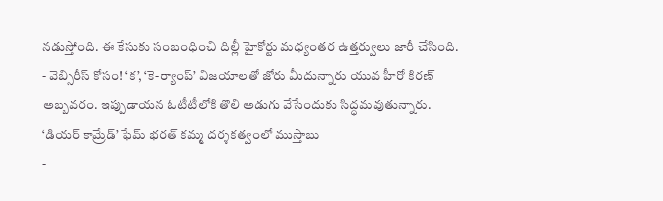నడుస్తోంది. ఈ కేసుకు సంబంధించి దిల్లీ హైకోర్టు మధ్యంతర ఉత్తర్వులు జారీ చేసింది.
- వెబ్సిరీస్ కోసం! ‘క’, ‘కె-ర్యాంప్’ విజయాలతో జోరు మీదున్నారు యువ హీరో కిరణ్ అబ్బవరం. ఇప్పుడాయన ఓటీటీలోకి తొలి అడుగు వేసేందుకు సిద్ధమవుతున్నారు. ‘డియర్ కామ్రేడ్’ ఫేమ్ భరత్ కమ్మ దర్శకత్వంలో ముస్తాబు
-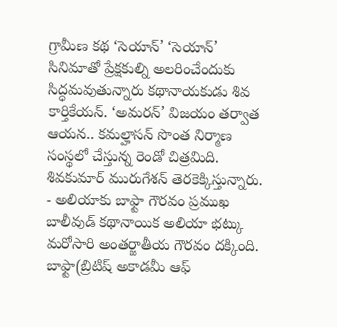గ్రామీణ కథ ‘సెయాన్’ ‘సెయాన్’ సినిమాతో ప్రేక్షకుల్ని అలరించేందుకు సిద్ధమవుతున్నారు కథానాయకుడు శివ కార్తికేయన్. ‘అమరన్’ విజయం తర్వాత ఆయన.. కమల్హాసన్ సొంత నిర్మాణ సంస్థలో చేస్తున్న రెండో చిత్రమిది. శివకుమార్ మురుగేశన్ తెరకెక్కిస్తున్నారు.
- అలియాకు బాఫ్టా గౌరవం ప్రముఖ బాలీవుడ్ కథానాయిక అలియా భట్కు మరోసారి అంతర్జాతీయ గౌరవం దక్కింది. బాఫ్టా(బ్రిటిష్ అకాడమీ ఆఫ్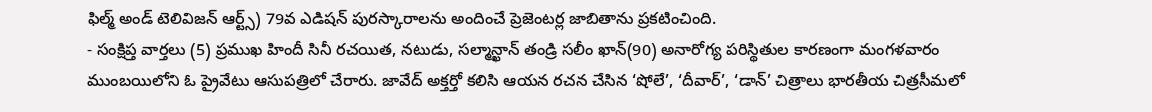ఫిల్మ్ అండ్ టెలివిజన్ ఆర్ట్స్) 79వ ఎడిషన్ పురస్కారాలను అందించే ప్రెజెంటర్ల జాబితాను ప్రకటించింది.
- సంక్షిప్త వార్తలు (5) ప్రముఖ హిందీ సినీ రచయిత, నటుడు, సల్మాన్ఖాన్ తండ్రి సలీం ఖాన్(90) అనారోగ్య పరిస్థితుల కారణంగా మంగళవారం ముంబయిలోని ఓ ప్రైవేటు ఆసుపత్రిలో చేరారు. జావేద్ అక్తర్తో కలిసి ఆయన రచన చేసిన ‘షోలే’, ‘దీవార్’, ‘డాన్’ చిత్రాలు భారతీయ చిత్రసీమలో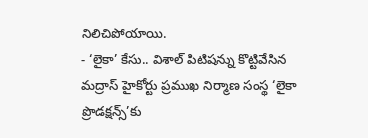నిలిచిపోయాయి.
- ‘లైకా’ కేసు.. విశాల్ పిటిషన్ను కొట్టివేసిన మద్రాస్ హైకోర్టు ప్రముఖ నిర్మాణ సంస్థ ‘లైకా ప్రొడక్షన్స్’కు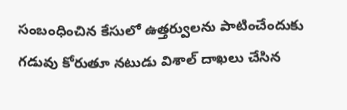సంబంధించిన కేసులో ఉత్తర్వులను పాటించేందుకు గడువు కోరుతూ నటుడు విశాల్ దాఖలు చేసిన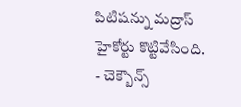పిటిషన్ను మద్రాస్ హైకోర్టు కొట్టివేసింది.
- చెక్బౌన్స్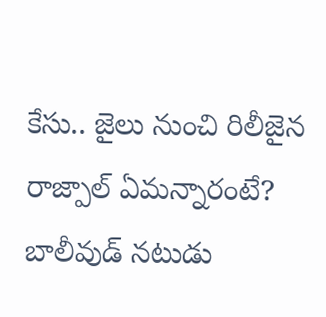కేసు.. జైలు నుంచి రిలీజైన రాజ్పాల్ ఏమన్నారంటే? బాలీవుడ్ నటుడు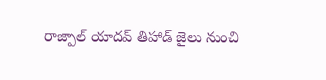రాజ్పాల్ యాదవ్ తిహాడ్ జైలు నుంచి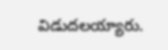విడుదలయ్యారు.